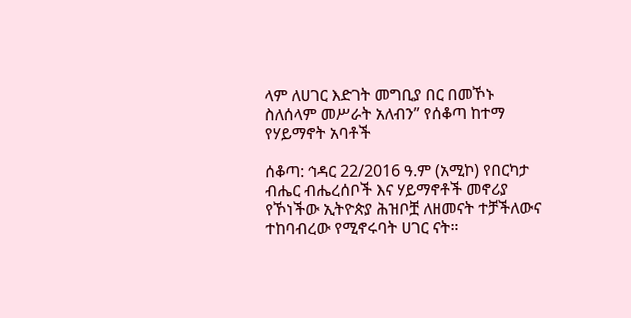ላም ለሀገር እድገት መግቢያ በር በመኾኑ ስለሰላም መሥራት አለብን” የሰቆጣ ከተማ የሃይማኖት አባቶች

ሰቆጣ: ኅዳር 22/2016 ዓ.ም (አሚኮ) የበርካታ ብሔር ብሔረሰቦች እና ሃይማኖቶች መኖሪያ የኾነችው ኢትዮጵያ ሕዝቦቿ ለዘመናት ተቻችለውና ተከባብረው የሚኖሩባት ሀገር ናት።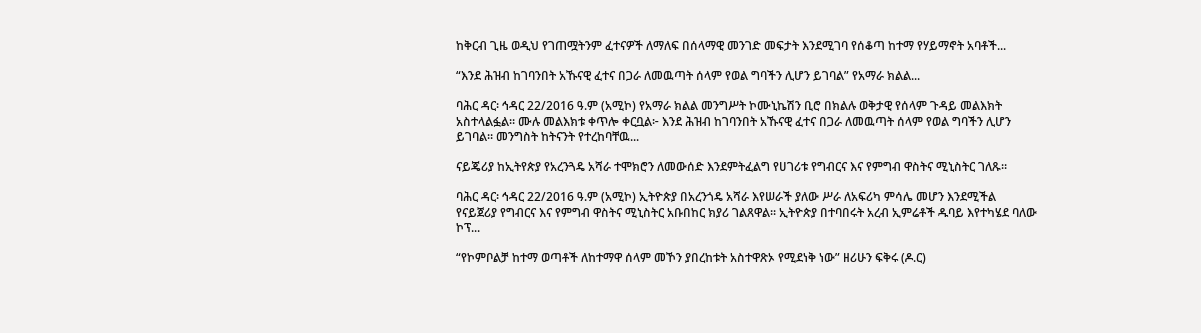ከቅርብ ጊዜ ወዲህ የገጠሟትንም ፈተናዎች ለማለፍ በሰላማዊ መንገድ መፍታት እንደሚገባ የሰቆጣ ከተማ የሃይማኖት አባቶች...

“እንደ ሕዝብ ከገባንበት አኹናዊ ፈተና በጋራ ለመዉጣት ሰላም የወል ግባችን ሊሆን ይገባል” የአማራ ክልል...

ባሕር ዳር፡ ኅዳር 22/2016 ዓ.ም (አሚኮ) የአማራ ክልል መንግሥት ኮሙኒኬሽን ቢሮ በክልሉ ወቅታዊ የሰላም ጉዳይ መልእክት አስተላልፏል። ሙሉ መልእክቱ ቀጥሎ ቀርቧል፦ እንደ ሕዝብ ከገባንበት አኹናዊ ፈተና በጋራ ለመዉጣት ሰላም የወል ግባችን ሊሆን ይገባል። መንግስት ከትናንት የተረከባቸዉ...

ናይጄሪያ ከኢትየጵያ የአረንጓዴ አሻራ ተሞክሮን ለመውሰድ እንደምትፈልግ የሀገሪቱ የግብርና እና የምግብ ዋስትና ሚኒስትር ገለጹ።

ባሕር ዳር፡ ኅዳር 22/2016 ዓ.ም (አሚኮ) ኢትዮጵያ በአረንጎዴ አሻራ እየሠራች ያለው ሥራ ለአፍሪካ ምሳሌ መሆን እንደሚችል የናይጀሪያ የግብርና እና የምግብ ዋስትና ሚኒስትር አቡበከር ክያሪ ገልጸዋል፡፡ ኢትዮጵያ በተባበሩት አረብ ኢምሬቶች ዱባይ እየተካሄደ ባለው ኮፕ...

“የኮምቦልቻ ከተማ ወጣቶች ለከተማዋ ሰላም መኾን ያበረከቱት አስተዋጽኦ የሚደነቅ ነው” ዘሪሁን ፍቅሩ (ዶ.ር)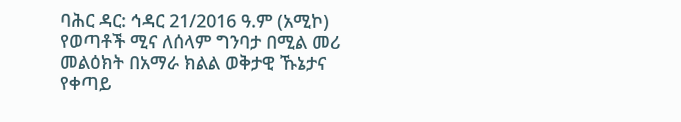ባሕር ዳር: ኅዳር 21/2016 ዓ.ም (አሚኮ) የወጣቶች ሚና ለሰላም ግንባታ በሚል መሪ መልዕክት በአማራ ክልል ወቅታዊ ኹኔታና የቀጣይ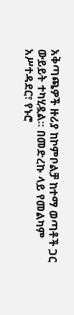አቅጣጫዎች ዙሪያ ከኮምቦልቻ ከተማ ወጣቶች ጋር ውይይት ተካሂዷል። በመድረኩ ላይ የመልካም አሥተዳደር፣ የኑሮ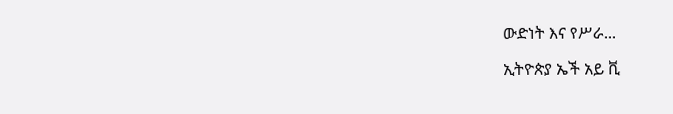ውድነት እና የሥራ...

ኢትዮጵያ ኤች አይ ቪ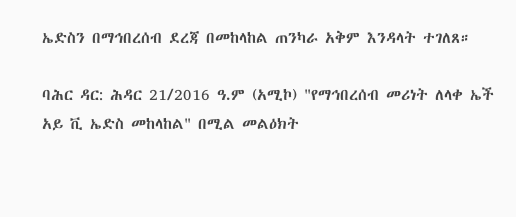ኤድስን በማኅበረሰብ ደረጃ በመከላከል ጠንካራ አቅም እንዳላት ተገለጸ።

ባሕር ዳር: ሕዳር 21/2016 ዓ.ም (አሚኮ) "የማኅበረሰብ መሪነት ለላቀ ኤች አይ ቪ ኤድስ መከላከል" በሚል መልዕክት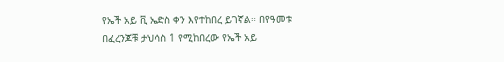የኤች አይ ቪ ኤድስ ቀን እየተከበረ ይገኛል። በየዓመቱ በፈረንጆቹ ታህሳስ 1 የሚከበረው የኤች አይ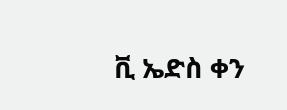ቪ ኤድስ ቀን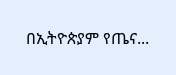በኢትዮጵያም የጤና...